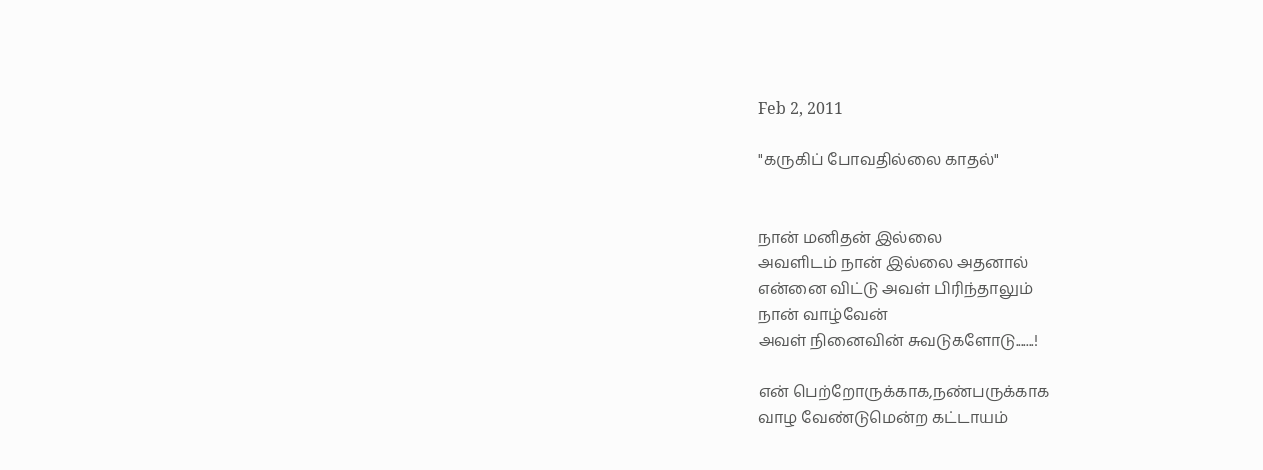Feb 2, 2011

"கருகிப் போவதில்லை காதல்"


நான் மனிதன் இல்லை
அவளிடம் நான் இல்லை அதனால்
என்னை விட்டு அவள் பிரிந்தாலும்
நான் வாழ்வேன்
அவள் நினைவின் சுவடுகளோடு.......!

என் பெற்றோருக்காக,நண்பருக்காக
வாழ வேண்டுமென்ற கட்டாயம்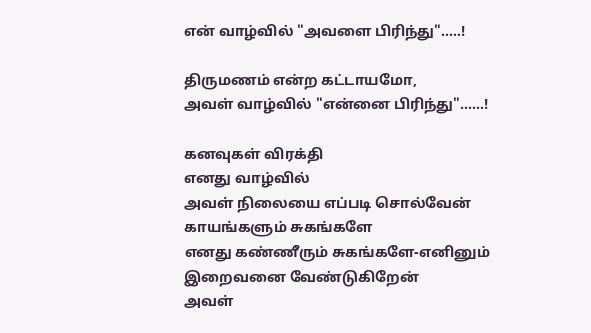என் வாழ்வில் "அவளை பிரிந்து".....!

திருமணம் என்ற கட்டாயமோ,
அவள் வாழ்வில் "என்னை பிரிந்து"......!

கனவுகள் விரக்தி
எனது வாழ்வில்
அவள் நிலையை எப்படி சொல்வேன்
காயங்களும் சுகங்களே
எனது கண்ணீரும் சுகங்களே-எனினும்
இறைவனை வேண்டுகிறேன்
அவள்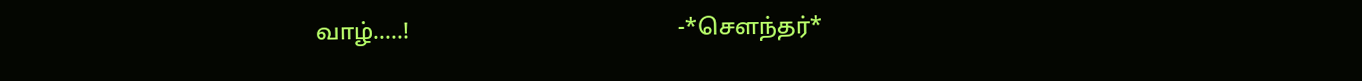வாழ்.....!                                               -*சௌந்தர்*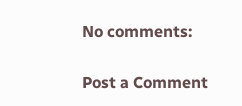No comments:

Post a Comment